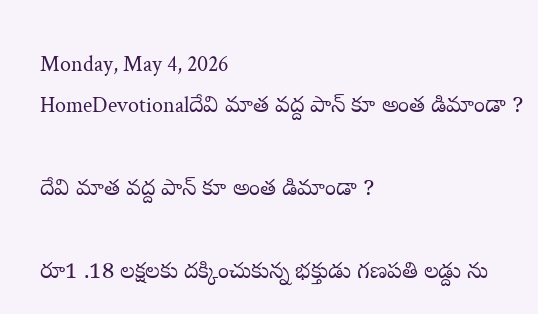Monday, May 4, 2026
HomeDevotionalదేవి మాత వద్ద పాన్ కూ అంత డిమాండా ?

దేవి మాత వద్ద పాన్ కూ అంత డిమాండా ?

రూ1 .18 లక్షలకు దక్కించుకున్న భక్తుడు గణపతి లడ్దు ను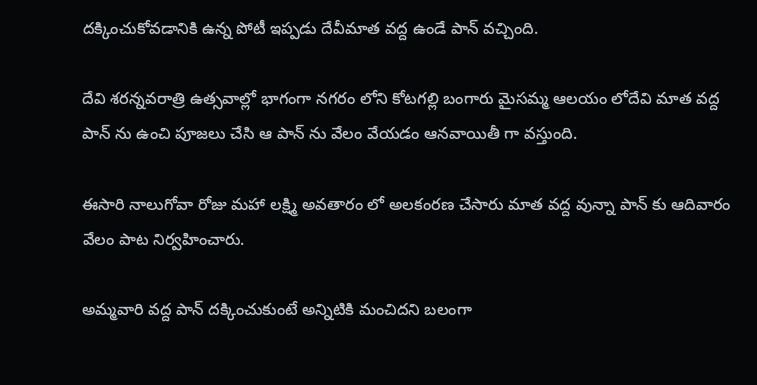దక్కించుకోవడానికి ఉన్న పోటీ ఇప్పడు దేవీమాత వద్ద ఉండే పాన్ వచ్చింది.

దేవి శరన్నవరాత్రి ఉత్సవాల్లో భాగంగా నగరం లోని కోటగల్లి బంగారు మైసమ్మ ఆలయం లోదేవి మాత వద్ద పాన్ ను ఉంచి పూజలు చేసి ఆ పాన్ ను వేలం వేయడం ఆనవాయితీ గా వస్తుంది.

ఈసారి నాలుగోవా రోజు మహా లక్ష్మి అవతారం లో అలకంరణ చేసారు మాత వద్ద వున్నా పాన్ కు ఆదివారం వేలం పాట నిర్వహించారు.

అమ్మవారి వద్ద పాన్ దక్కించుకుంటే అన్నిటికి మంచిదని బలంగా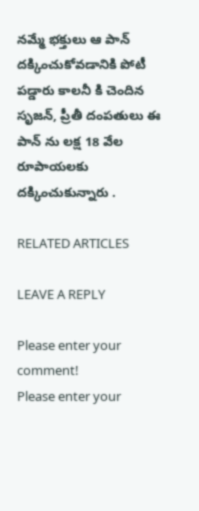నమ్మే భక్తులు ఆ పాన్ దక్కించుకోవడానికి పోటీ పడ్డారు కాలనీ కి చెందిన సృజన్, ప్రీతీ దంపతులు ఈ పాన్ ను లక్ష 18 వేల రూపాయలకు దక్కించుకున్నారు .

RELATED ARTICLES

LEAVE A REPLY

Please enter your comment!
Please enter your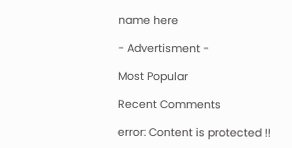name here

- Advertisment -

Most Popular

Recent Comments

error: Content is protected !!